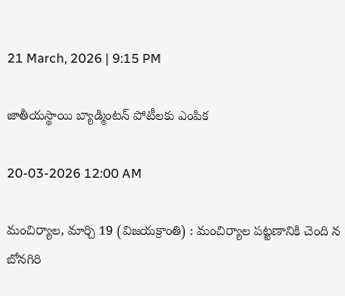21 March, 2026 | 9:15 PM

జాతీయస్థాయి బ్యాడ్మింటన్ పోటీలకు ఎంపిక

20-03-2026 12:00 AM

మంచిర్యాల, మార్చి 19 (విజయక్రాంతి) : మంచిర్యాల పట్టణానికి చెంది న బోనగిరి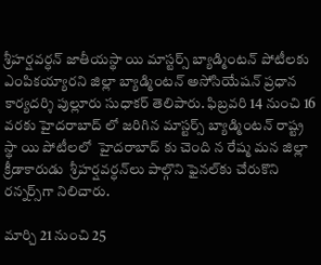శ్రీహర్షవర్ధన్ జాతీయస్థా యి మాస్టర్స్ బ్యాడ్మింటన్ పోటీలకు ఎంపికయ్యారని జిల్లా బ్యాడ్మింటన్ అసోసియేషన్ ప్రధాన కార్యదర్శి పుల్లూరు సుధాకర్ తెలిపారు. ఫిబ్రవరి 14 నుంచి 16 వరకు హైదరాబాద్ లో జరిగిన మాస్టర్స్ బ్యాడ్మింటన్ రాష్ట్ర స్థా యి పోటీలలో  హైదరాబాద్ కు చెంది న రేష్మ మన జిల్లా క్రీడాకారుడు  శ్రీహర్షవర్ధన్‌లు పాల్గొని ఫైనల్‌కు చేరుకొని రన్నర్స్‌గా నిలిచారు.

మార్చి 21 నుంచి 25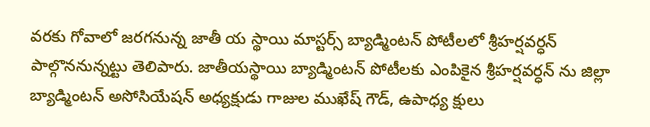వరకు గోవాలో జరగనున్న జాతీ య స్థాయి మాస్టర్స్ బ్యాడ్మింటన్ పోటీలలో శ్రీహర్షవర్ధన్ పాల్గొననున్నట్టు తెలిపారు. జాతీయస్థాయి బ్యాడ్మింటన్ పోటీలకు ఎంపికైన శ్రీహర్షవర్ధన్ ను జిల్లా బ్యాడ్మింటన్ అసోసియేషన్ అధ్యక్షుడు గాజుల ముఖేష్ గౌడ్, ఉపాధ్య క్షులు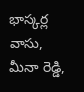భాస్కర్ల వాసు, మీనా రెడ్డి,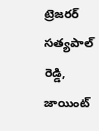ట్రెజరర్ సత్యపాల్ రెడ్డి, జాయింట్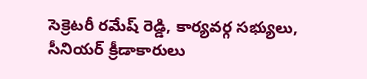సెక్రెటరీ రమేష్ రెడ్డి, కార్యవర్గ సభ్యులు, సీనియర్ క్రీడాకారులు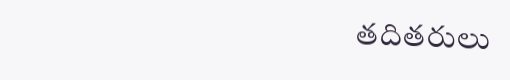తదితరులు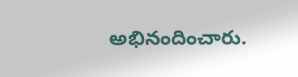అభినందించారు.